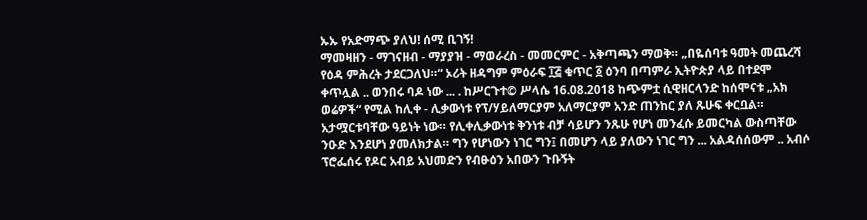ኡኡ የአድማጭ ያለህ! ሰሚ ቢገኝ!
ማመዛዘን - ማገናዘብ - ማያያዝ - ማወራረስ - መመርምር - አቅጣጫን ማወቅ። „በዬሰባቱ ዓመት መጨረሻ የዕዳ ምሕረት ታደርጋለህ።“ ኦሪት ዘዳግም ምዕራፍ ፲፭ ቁጥር ፩ ዕንባ በጣምራ ኢትዮጵያ ላይ በተደሞ ቀጥሏል .. ወንበሩ ባዶ ነው ... . ከሥርጉተ© ሥላሴ 16.08.2018 ከጭምቷ ሲዊዘርላንድ ከሰሞናቱ „አክ ወሬዎች“ የሚል ከሊቀ - ሊቃውነቱ የፕ/ሃይለማርያም አለማርያም አንድ ጠንከር ያለ ጹሁፍ ቀርቧል። አታሟርቱባቸው ዓይነት ነው። የሊቀሊቃውነቱ ቅንነቱ ብቻ ሳይሆን ንጹሁ የሆነ መንፈሱ ይመርካል ውስጣቸው ንዑድ እንደሆነ ያመለክታል። ግን የሆነውን ነገር ግን፤ በመሆን ላይ ያለውን ነገር ግን ... አልዳሰሰውም .. አብሶ ፕሮፌሰሩ የዶር አብይ አህመድን የብፁዕን አበውን ጉቡኝት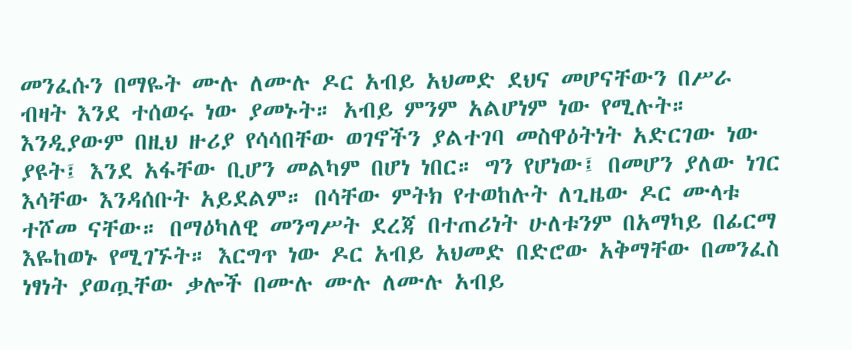መንፈሱን በማዬት ሙሉ ለሙሉ ዶር አብይ አህመድ ደህና መሆናቸውን በሥራ ብዛት እንደ ተሰወሩ ነው ያመኑት። አብይ ምንም አልሆነም ነው የሚሉት። እንዲያውም በዚህ ዙሪያ የሳሳበቸው ወገኖችን ያልተገባ መስዋዕትነት አድርገው ነው ያዩት፤ እንደ አፋቸው ቢሆን መልካም በሆነ ነበር። ግን የሆነው፤ በመሆን ያለው ነገር እሳቸው እንዳሰቡት አይደልም። በሳቸው ምትክ የተወከሉት ለጊዜው ዶር ሙላቱ ተሾመ ናቸው። በማዕካለዊ መንግሥት ደረጃ በተጠሪነት ሁለቱንም በአማካይ በፊርማ እዬከወኑ የሚገኙት። እርግጥ ነው ዶር አብይ አህመድ በድሮው አቅማቸው በመንፈስ ነፃነት ያወጧቸው ቃሎች በሙሉ ሙሉ ለሙሉ አብይ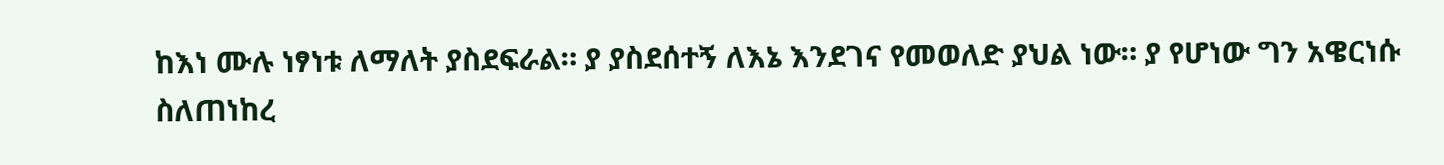ከእነ ሙሉ ነፃነቱ ለማለት ያስደፍራል። ያ ያስደሰተኝ ለእኔ እንደገና የመወለድ ያህል ነው። ያ የሆነው ግን አዌርነሱ ስለጠነከረ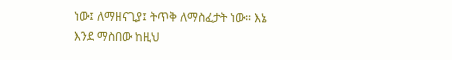ነው፤ ለማዘናጊያ፤ ትጥቅ ለማስፈታት ነው። እኔ እንደ ማስበው ከዚህ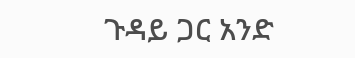ጉዳይ ጋር አንድ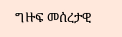ግዙፍ መሰረታዊ